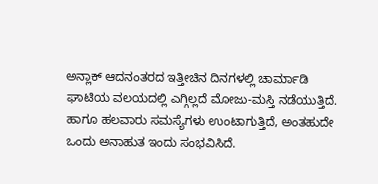ಅನ್ಲಾಕ್ ಆದನಂತರದ ಇತ್ತೀಚಿನ ದಿನಗಳಲ್ಲಿ ಚಾರ್ಮಾಡಿ ಘಾಟಿಯ ವಲಯದಲ್ಲಿ ಎಗ್ಗಿಲ್ಲದೆ ಮೋಜು-ಮಸ್ತಿ ನಡೆಯುತ್ತಿದೆ. ಹಾಗೂ ಹಲವಾರು ಸಮಸ್ಯೆಗಳು ಉಂಟಾಗುತ್ತಿದೆ, ಅಂತಹುದೇ ಒಂದು ಅನಾಹುತ ಇಂದು ಸಂಭವಿಸಿದೆ.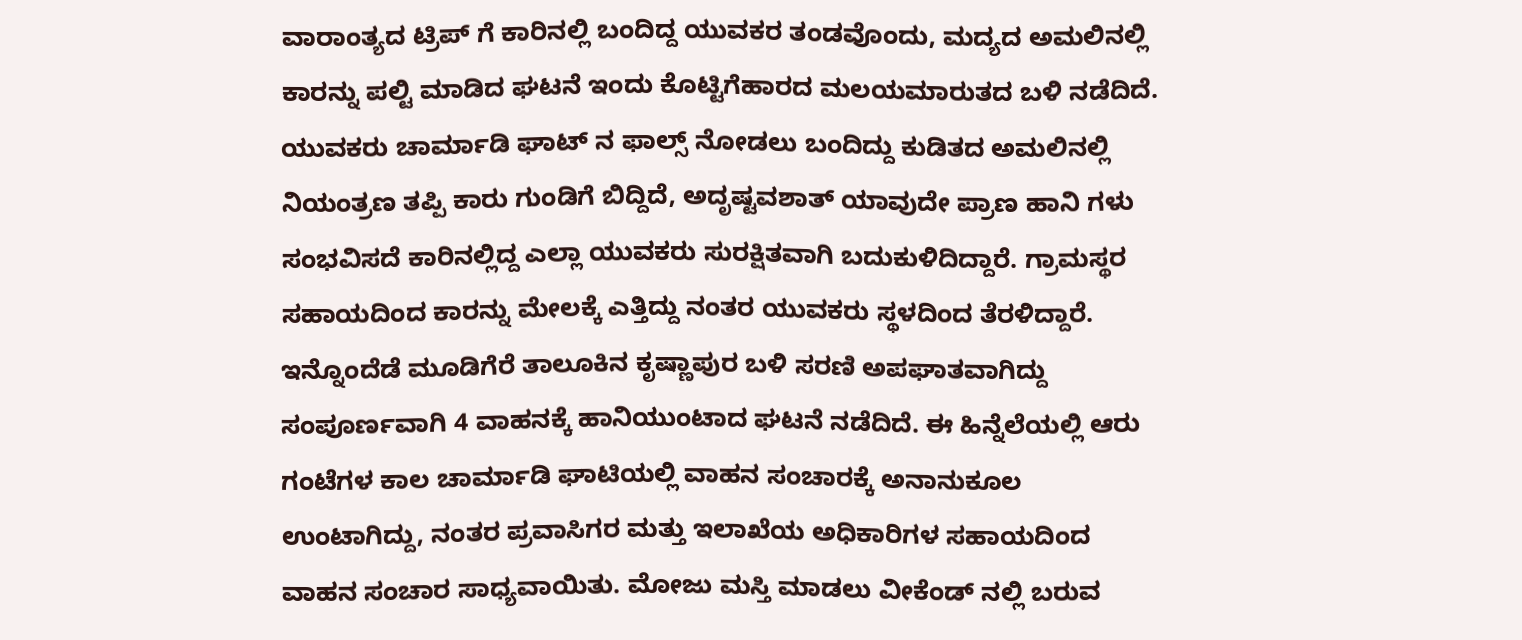ವಾರಾಂತ್ಯದ ಟ್ರಿಪ್ ಗೆ ಕಾರಿನಲ್ಲಿ ಬಂದಿದ್ದ ಯುವಕರ ತಂಡವೊಂದು, ಮದ್ಯದ ಅಮಲಿನಲ್ಲಿ ಕಾರನ್ನು ಪಲ್ಟಿ ಮಾಡಿದ ಘಟನೆ ಇಂದು ಕೊಟ್ಟಿಗೆಹಾರದ ಮಲಯಮಾರುತದ ಬಳಿ ನಡೆದಿದೆ. ಯುವಕರು ಚಾರ್ಮಾಡಿ ಘಾಟ್ ನ ಫಾಲ್ಸ್ ನೋಡಲು ಬಂದಿದ್ದು ಕುಡಿತದ ಅಮಲಿನಲ್ಲಿ ನಿಯಂತ್ರಣ ತಪ್ಪಿ ಕಾರು ಗುಂಡಿಗೆ ಬಿದ್ದಿದೆ, ಅದೃಷ್ಟವಶಾತ್ ಯಾವುದೇ ಪ್ರಾಣ ಹಾನಿ ಗಳು ಸಂಭವಿಸದೆ ಕಾರಿನಲ್ಲಿದ್ದ ಎಲ್ಲಾ ಯುವಕರು ಸುರಕ್ಷಿತವಾಗಿ ಬದುಕುಳಿದಿದ್ದಾರೆ. ಗ್ರಾಮಸ್ಥರ ಸಹಾಯದಿಂದ ಕಾರನ್ನು ಮೇಲಕ್ಕೆ ಎತ್ತಿದ್ದು ನಂತರ ಯುವಕರು ಸ್ಥಳದಿಂದ ತೆರಳಿದ್ದಾರೆ.
ಇನ್ನೊಂದೆಡೆ ಮೂಡಿಗೆರೆ ತಾಲೂಕಿನ ಕೃಷ್ಣಾಪುರ ಬಳಿ ಸರಣಿ ಅಪಘಾತವಾಗಿದ್ದು ಸಂಪೂರ್ಣವಾಗಿ 4 ವಾಹನಕ್ಕೆ ಹಾನಿಯುಂಟಾದ ಘಟನೆ ನಡೆದಿದೆ. ಈ ಹಿನ್ನೆಲೆಯಲ್ಲಿ ಆರು ಗಂಟೆಗಳ ಕಾಲ ಚಾರ್ಮಾಡಿ ಘಾಟಿಯಲ್ಲಿ ವಾಹನ ಸಂಚಾರಕ್ಕೆ ಅನಾನುಕೂಲ ಉಂಟಾಗಿದ್ದು, ನಂತರ ಪ್ರವಾಸಿಗರ ಮತ್ತು ಇಲಾಖೆಯ ಅಧಿಕಾರಿಗಳ ಸಹಾಯದಿಂದ ವಾಹನ ಸಂಚಾರ ಸಾಧ್ಯವಾಯಿತು. ಮೋಜು ಮಸ್ತಿ ಮಾಡಲು ವೀಕೆಂಡ್ ನಲ್ಲಿ ಬರುವ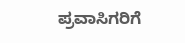ಪ್ರವಾಸಿಗರಿಗೆ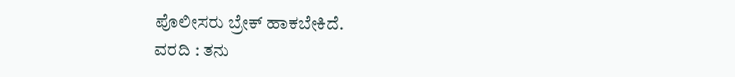ಪೊಲೀಸರು ಬ್ರೇಕ್ ಹಾಕಬೇಕಿದೆ.
ವರದಿ : ತನು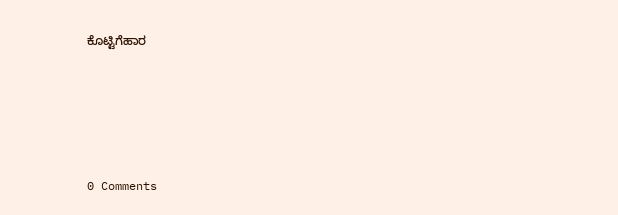ಕೊಟ್ಟಿಗೆಹಾರ





0 Comments